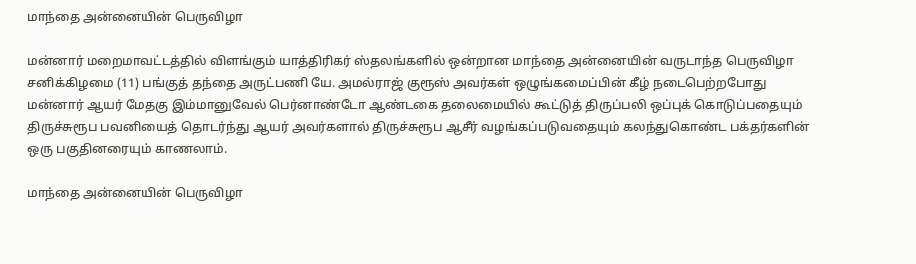மாந்தை அன்னையின் பெருவிழா

மன்னார் மறைமாவட்டத்தில் விளங்கும் யாத்திரிகர் ஸ்தலங்களில் ஒன்றான மாந்தை அன்னையின் வருடாந்த பெருவிழா சனிக்கிழமை (11) பங்குத் தந்தை அருட்பணி யே. அமல்ராஜ் குரூஸ் அவர்கள் ஒழுங்கமைப்பின் கீழ் நடைபெற்றபோது மன்னார் ஆயர் மேதகு இம்மானுவேல் பெர்னாண்டோ ஆண்டகை தலைமையில் கூட்டுத் திருப்பலி ஒப்புக் கொடுப்பதையும் திருச்சுரூப பவனியைத் தொடர்ந்து ஆயர் அவர்களால் திருச்சுரூப ஆசீர் வழங்கப்படுவதையும் கலந்துகொண்ட பக்தர்களின் ஒரு பகுதினரையும் காணலாம்.

மாந்தை அன்னையின் பெருவிழா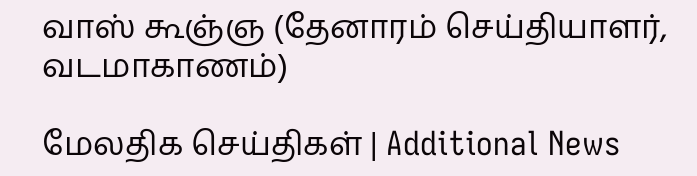வாஸ் கூஞ்ஞ (தேனாரம் செய்தியாளர், வடமாகாணம்)

மேலதிக செய்திகள் | Additional News